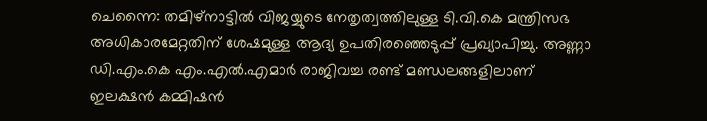ചെന്നൈ: തമിഴ്നാട്ടിൽ വിജയ്യുടെ നേതൃത്വത്തിലുള്ള ടി.വി.കെ മന്ത്രിസഭ അധികാരമേറ്റതിന് ശേഷമുള്ള ആദ്യ ഉപതിരഞ്ഞെടുപ്പ് പ്രഖ്യാപിച്ചു. അണ്ണാ ഡി.എം.കെ എം.എൽ.എമാർ രാജിവച്ച രണ്ട് മണ്ഡലങ്ങളിലാണ് ഇലക്ഷൻ കമ്മിഷൻ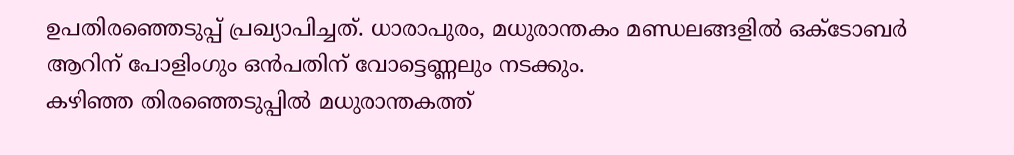ഉപതിരഞ്ഞെടുപ്പ് പ്രഖ്യാപിച്ചത്. ധാരാപുരം, മധുരാന്തകം മണ്ഡലങ്ങളിൽ ഒക്ടോബർ ആറിന് പോളിംഗും ഒൻപതിന് വോട്ടെണ്ണലും നടക്കും.
കഴിഞ്ഞ തിരഞ്ഞെടുപ്പിൽ മധുരാന്തകത്ത്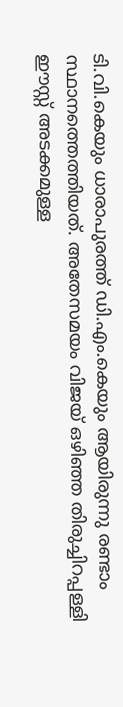ടി.വി.കെയും ധാരാപുരത്ത് ഡി.എം.കെയും ആയിരുന്നു രണ്ടാം സ്ഥാനത്തെത്തിയത്. അതേസമയം വിജയ് ഒഴിഞ്ഞ തിരുച്ചിറപ്പള്ളി ഈസ്റ്റ് അടക്കമുള്ള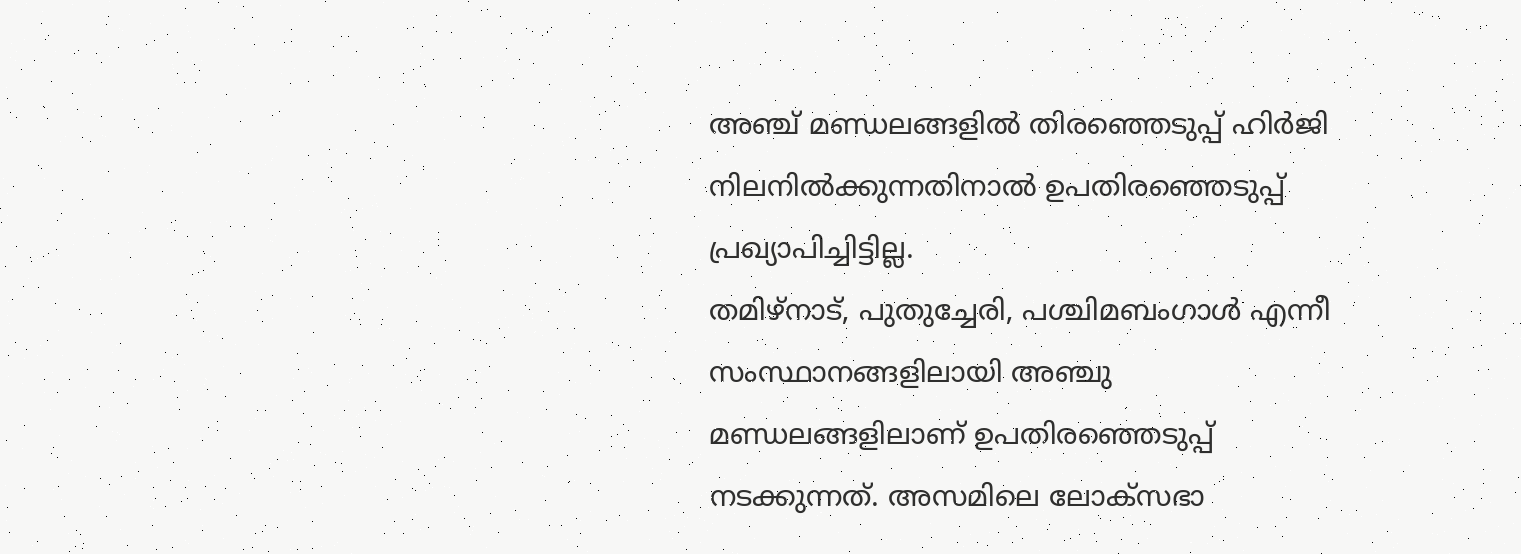അഞ്ച് മണ്ഡലങ്ങളിൽ തിരഞ്ഞെടുപ്പ് ഹിർജി നിലനിൽക്കുന്നതിനാൽ ഉപതിരഞ്ഞെടുപ്പ് പ്രഖ്യാപിച്ചിട്ടില്ല.
തമിഴ്നാട്, പുതുച്ചേരി, പശ്ചിമബംഗാൾ എന്നീ സംസ്ഥാനങ്ങളിലായി അഞ്ചു മണ്ഡലങ്ങളിലാണ് ഉപതിരഞ്ഞെടുപ്പ് നടക്കുന്നത്. അസമിലെ ലോക്സഭാ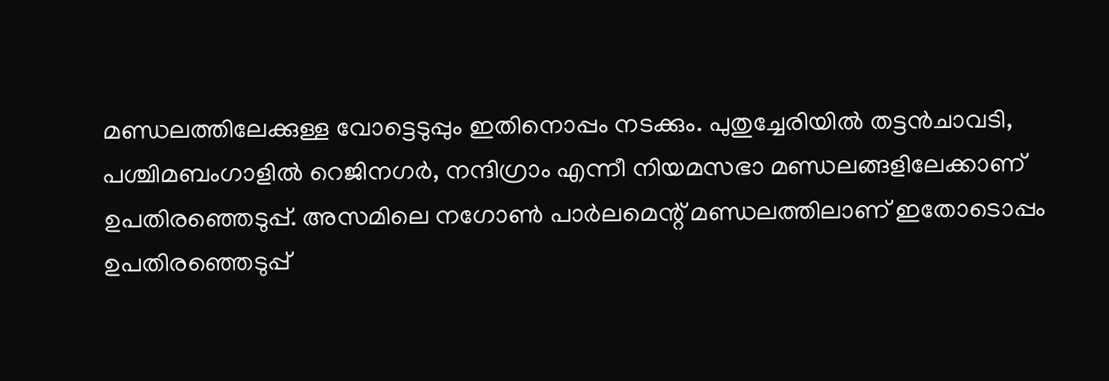മണ്ഡലത്തിലേക്കുള്ള വോട്ടെടുപ്പും ഇതിനൊപ്പം നടക്കും. പുതുച്ചേരിയിൽ തട്ടൻചാവടി, പശ്ചിമബംഗാളിൽ റെജിനഗർ, നന്ദിഗ്രാം എന്നീ നിയമസഭാ മണ്ഡലങ്ങളിലേക്കാണ് ഉപതിരഞ്ഞെടുപ്പ്. അസമിലെ നഗോൺ പാർലമെന്റ് മണ്ഡലത്തിലാണ് ഇതോടൊപ്പം ഉപതിരഞ്ഞെടുപ്പ്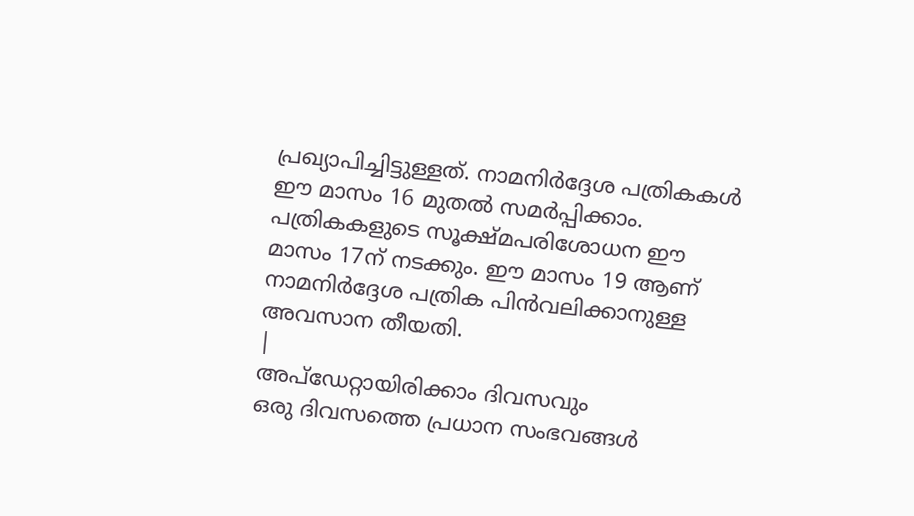പ്രഖ്യാപിച്ചിട്ടുള്ളത്. നാമനിർദ്ദേശ പത്രികകൾ ഈ മാസം 16 മുതൽ സമർപ്പിക്കാം. പത്രികകളുടെ സൂക്ഷ്മപരിശോധന ഈ മാസം 17ന് നടക്കും. ഈ മാസം 19 ആണ് നാമനിർദ്ദേശ പത്രിക പിൻവലിക്കാനുള്ള അവസാന തീയതി.
|
അപ്ഡേറ്റായിരിക്കാം ദിവസവും
ഒരു ദിവസത്തെ പ്രധാന സംഭവങ്ങൾ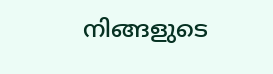നിങ്ങളുടെ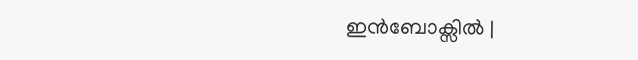ഇൻബോക്സിൽ |